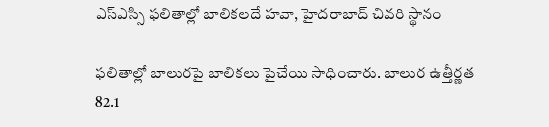ఎస్ఎస్సి ఫలితాల్లో బాలికలదే హవా, హైదరాబాద్ చివరి స్థానం

ఫలితాల్లో బాలురపై బాలికలు పైచేయి సాధించారు. బాలుర ఉత్తీర్ణత 82.1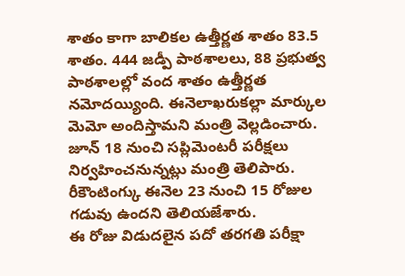శాతం కాగా బాలికల ఉత్తీర్ణత శాతం 83.5 శాతం. 444 జడ్పీ పాఠశాలలు, 88 ప్రభుత్వ పాఠశాలల్లో వంద శాతం ఉత్తీర్ణత నమోదయ్యింది. ఈనెలాఖరుకల్లా మార్కుల మెమో అందిస్తామని మంత్రి వెల్లడించారు. జూన్ 18 నుంచి సప్లిమెంటరీ పరీక్షలు నిర్వహించనున్నట్లు మంత్రి తెలిపారు. రీకౌంటింగ్కు ఈనెల 23 నుంచి 15 రోజుల గడువు ఉందని తెలియజేశారు.
ఈ రోజు విడుదలైన పదో తరగతి పరీక్షా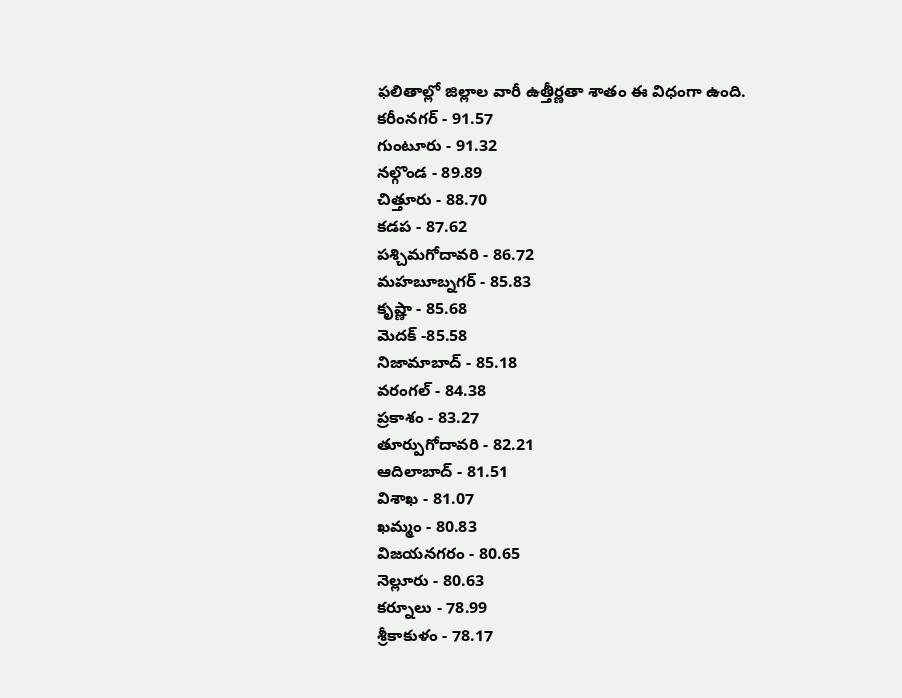ఫలితాల్లో జిల్లాల వారీ ఉత్తీర్ణతా శాతం ఈ విధంగా ఉంది.
కరీంనగర్ - 91.57
గుంటూరు - 91.32
నల్గొండ - 89.89
చిత్తూరు - 88.70
కడప - 87.62
పశ్చిమగోదావరి - 86.72
మహబూబ్నగర్ - 85.83
కృష్ణా - 85.68
మెదక్ -85.58
నిజామాబాద్ - 85.18
వరంగల్ - 84.38
ప్రకాశం - 83.27
తూర్పుగోదావరి - 82.21
ఆదిలాబాద్ - 81.51
విశాఖ - 81.07
ఖమ్మం - 80.83
విజయనగరం - 80.65
నెల్లూరు - 80.63
కర్నూలు - 78.99
శ్రీకాకుళం - 78.17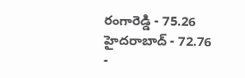రంగారెడ్డి - 75.26
హైదరాబాద్ - 72.76
-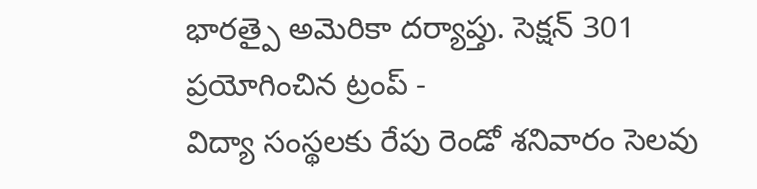భారత్పై అమెరికా దర్యాప్తు. సెక్షన్ 301 ప్రయోగించిన ట్రంప్ -
విద్యా సంస్థలకు రేపు రెండో శనివారం సెలవు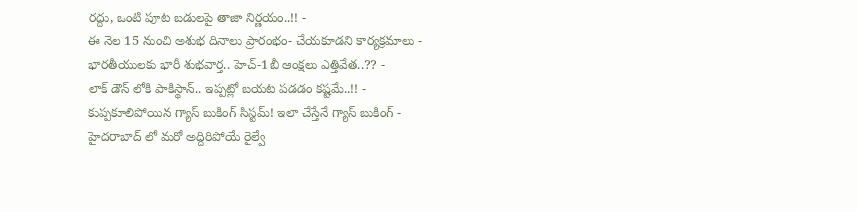రద్దు, ఒంటి పూట బడులపై తాజా నిర్ణయం..!! -
ఈ నెల 15 నుంచి అశుభ దినాలు ప్రారంభం- చేయకూడని కార్యక్రమాలు -
భారతీయులకు భారీ శుభవార్త.. హెచ్-1బీ ఆంక్షలు ఎత్తివేత..?? -
లాక్ డౌన్ లోకి పాకిస్థాన్.. ఇప్పట్లో బయట పడడం కష్టమే..!! -
కుప్పకూలిపోయిన గ్యాస్ బుకింగ్ సిస్టమ్! ఇలా చేస్తేనే గ్యాస్ బుకింగ్ -
హైదరాబాద్ లో మరో అద్దిరిపోయే రైల్వే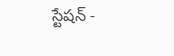స్టేషన్ -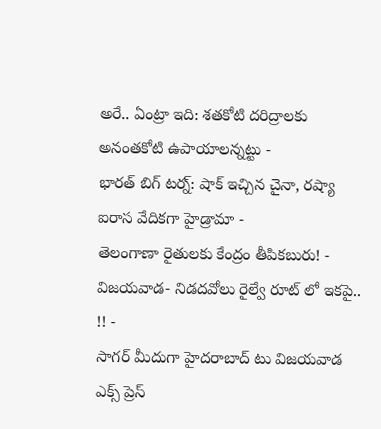అరే.. ఏంట్రా ఇది: శతకోటి దరిద్రాలకు అనంతకోటి ఉపాయాలన్నట్టు -
భారత్ బిగ్ టర్న్: షాక్ ఇచ్చిన చైనా, రష్యా ఐరాస వేదికగా హైడ్రామా -
తెలంగాణా రైతులకు కేంద్రం తీపికబురు! -
విజయవాడ- నిడదవోలు రైల్వే రూట్ లో ఇకపై.. !! -
సాగర్ మీదుగా హైదరాబాద్ టు విజయవాడ ఎక్స్ ప్రెస్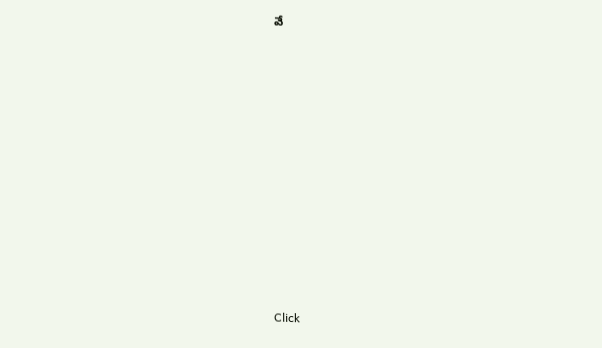వే












Click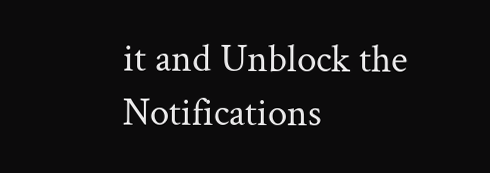it and Unblock the Notifications